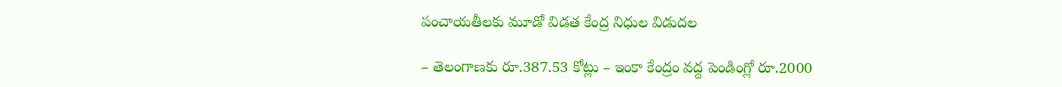పంచాయతీలకు మూడో విడత కేంద్ర నిధుల విడుదల

– తెలంగాణకు రూ.387.53 కోట్లు – ఇంకా కేంద్రం వద్ద పెండింగ్లో రూ.2000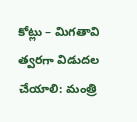కోట్లు – మిగతావి త్వరగా విడుదల చేయాలి: మంత్రి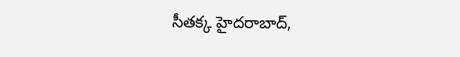సీతక్క హైదరాబాద్,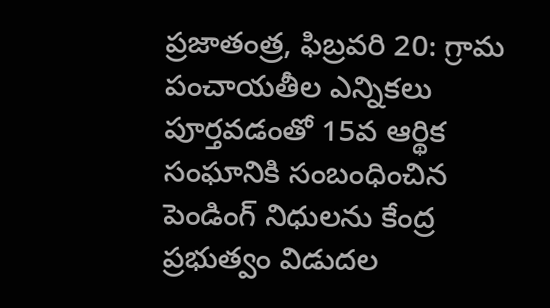ప్రజాతంత్ర, ఫిబ్రవరి 20: గ్రామ పంచాయతీల ఎన్నికలు పూర్తవడంతో 15వ ఆర్థిక సంఘానికి సంబంధించిన పెండింగ్ నిధులను కేంద్ర ప్రభుత్వం విడుదల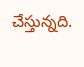చేస్తున్నది.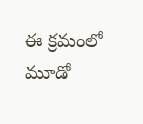ఈ క్రమంలో మూడో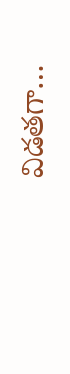విడతగా…